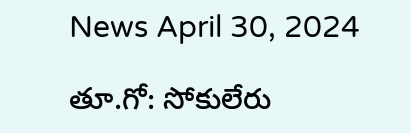News April 30, 2024

తూ.గో: సోకులేరు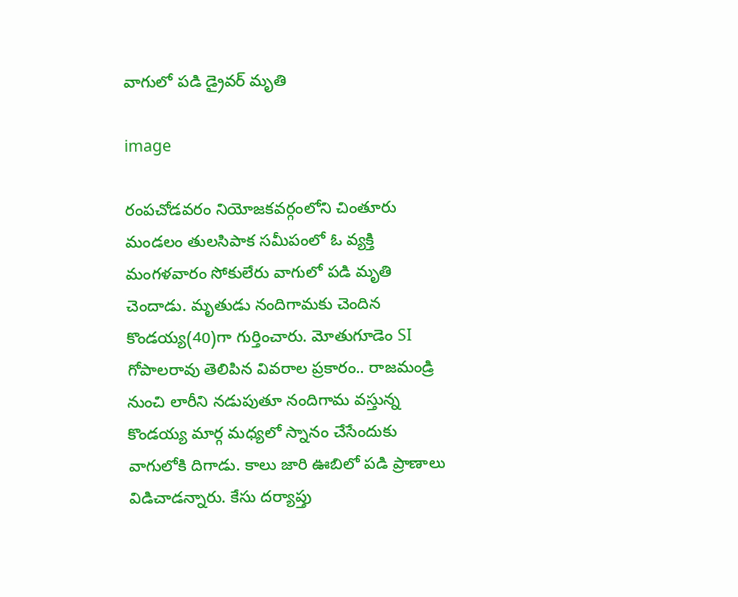వాగులో పడి డ్రైవర్ మృతి

image

రంపచోడవరం నియోజకవర్గంలోని చింతూరు మండలం తులసిపాక సమీపంలో ఓ వ్యక్తి మంగళవారం సోకులేరు వాగులో పడి మృతి చెందాడు. మృతుడు నందిగామకు చెందిన కొండయ్య(40)గా గుర్తించారు. మోతుగూడెం SI గోపాలరావు తెలిపిన వివరాల ప్రకారం.. రాజమండ్రి నుంచి లారీని నడుపుతూ నందిగామ వస్తున్న కొండయ్య మార్గ మధ్యలో స్నానం చేసేందుకు వాగులోకి దిగాడు. కాలు జారి ఊబిలో పడి ప్రాణాలు విడిచాడన్నారు. కేసు దర్యాప్తు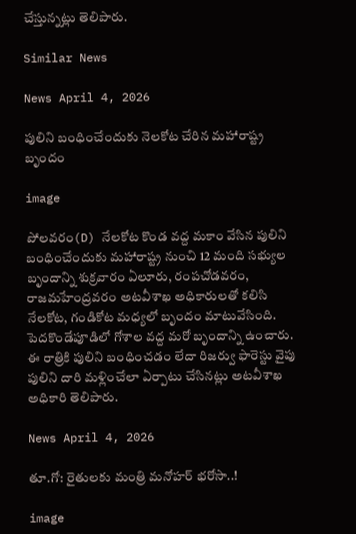చేస్తున్నట్లు తెలిపారు.

Similar News

News April 4, 2026

పులిని బంధించేందుకు నెలకోట చేరిన మహారాష్ట్ర బృందం

image

పోలవరం(D) నేలకోట కొండ వద్ద మకాం వేసిన పులిని బంధించేందుకు మహారాష్ట్ర నుంచి 12 మంది సభ్యుల బృందాన్ని శుక్రవారం ఏలూరు, రంపచోడవరం, రాజమహేంద్రవరం అటవీశాఖ అధికారులతో కలిసి నేలకోట, గండికోట మధ్యలో బృందం మాటువేసింది. పెదకొండేపూడిలో గోశాల వద్ద మరో బృందాన్ని ఉంచారు. ఈ రాత్రికి పులిని బంధించడం లేదా రిజర్వు ఫారెస్టు వైపు పులిని దారి మళ్లించేలా ఏర్పాటు చేసినట్లు అటవీశాఖ అధికారి తెలిపారు.

News April 4, 2026

తూ.గో: రైతులకు మంత్రి మనోహర్ భరోసా..!

image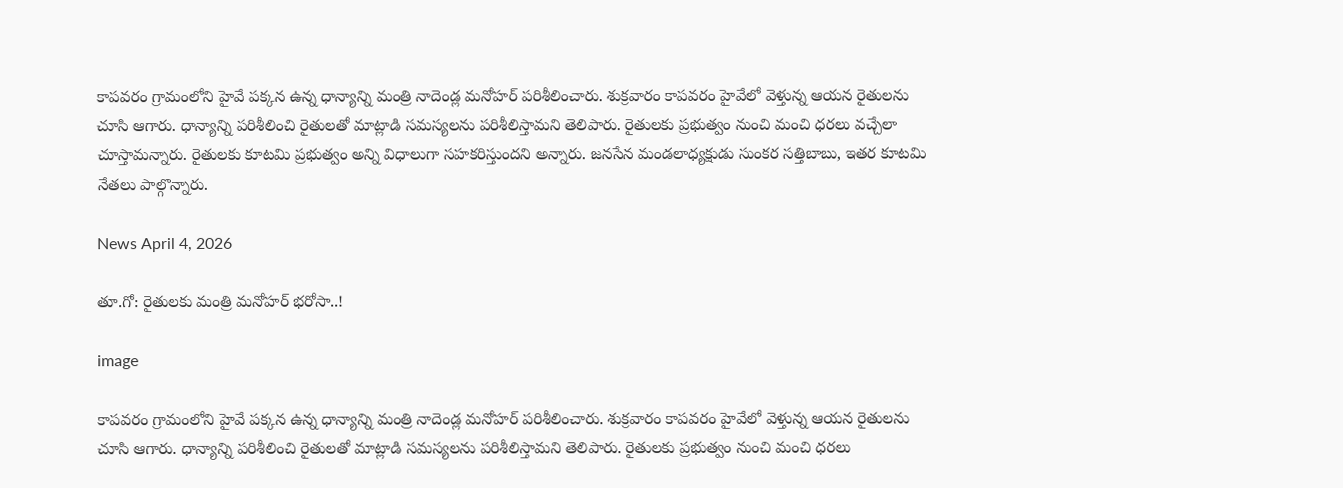కాపవరం గ్రామంలోని హైవే పక్కన ఉన్న ధాన్యాన్ని మంత్రి నాదెండ్ల మనోహర్ పరిశీలించారు. శుక్రవారం కాపవరం హైవేలో వెళ్తున్న ఆయన రైతులను చూసి ఆగారు. ధాన్యాన్ని పరిశీలించి రైతులతో మాట్లాడి సమస్యలను పరిశీలిస్తామని తెలిపారు. రైతులకు ప్రభుత్వం నుంచి మంచి ధరలు వచ్చేలా చూస్తామన్నారు. రైతులకు కూటమి ప్రభుత్వం అన్ని విధాలుగా సహకరిస్తుందని అన్నారు. జనసేన మండలాధ్యక్షుడు సుంకర సత్తిబాబు, ఇతర కూటమి నేతలు పాల్గొన్నారు.

News April 4, 2026

తూ.గో: రైతులకు మంత్రి మనోహర్ భరోసా..!

image

కాపవరం గ్రామంలోని హైవే పక్కన ఉన్న ధాన్యాన్ని మంత్రి నాదెండ్ల మనోహర్ పరిశీలించారు. శుక్రవారం కాపవరం హైవేలో వెళ్తున్న ఆయన రైతులను చూసి ఆగారు. ధాన్యాన్ని పరిశీలించి రైతులతో మాట్లాడి సమస్యలను పరిశీలిస్తామని తెలిపారు. రైతులకు ప్రభుత్వం నుంచి మంచి ధరలు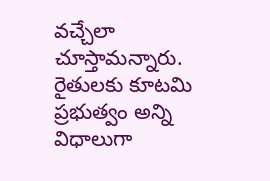వచ్చేలా చూస్తామన్నారు. రైతులకు కూటమి ప్రభుత్వం అన్ని విధాలుగా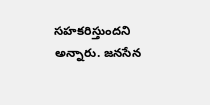సహకరిస్తుందని అన్నారు. జనసేన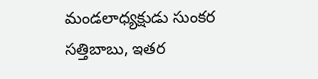మండలాధ్యక్షుడు సుంకర సత్తిబాబు, ఇతర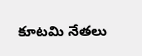కూటమి నేతలు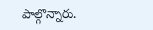పాల్గొన్నారు.